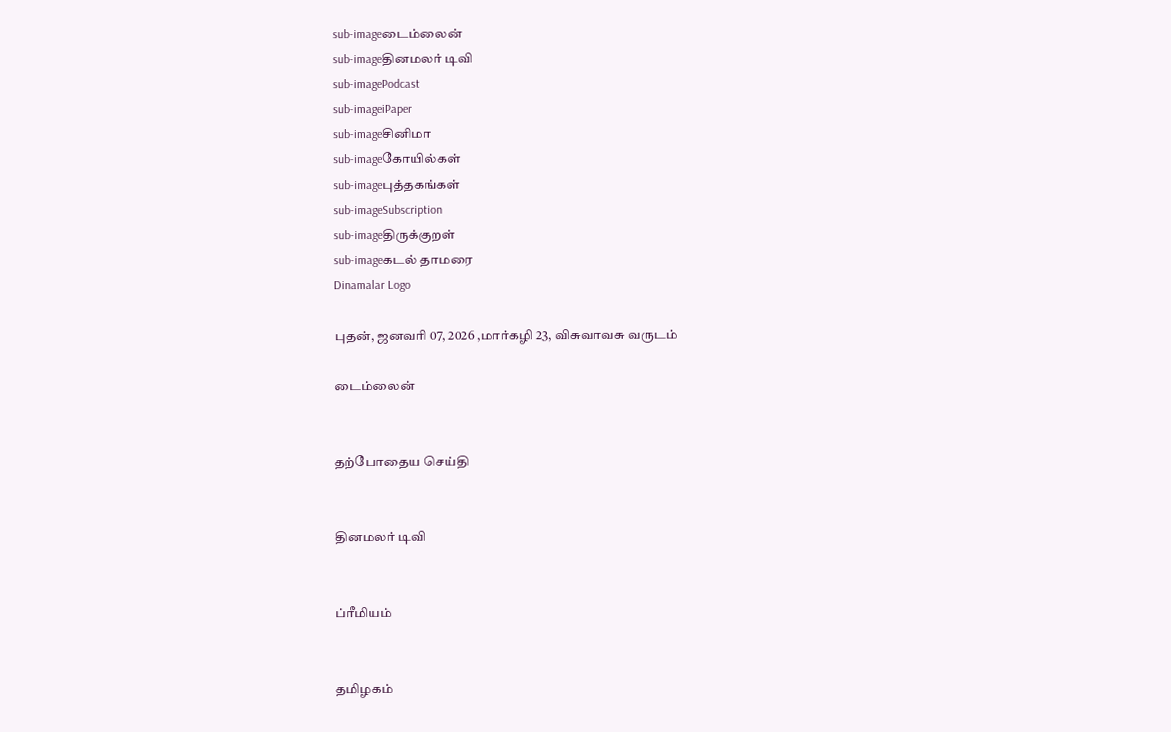sub-imageடைம்லைன்
sub-imageதினமலர் டிவி
sub-imagePodcast
sub-imageiPaper
sub-imageசினிமா
sub-imageகோயில்கள்
sub-imageபுத்தகங்கள்
sub-imageSubscription
sub-imageதிருக்குறள்
sub-imageகடல் தாமரை
Dinamalar Logo

புதன், ஜனவரி 07, 2026 ,மார்கழி 23, விசுவாவசு வருடம்

டைம்லைன்


தற்போதைய செய்தி


தினமலர் டிவி


ப்ரீமியம்


தமிழகம்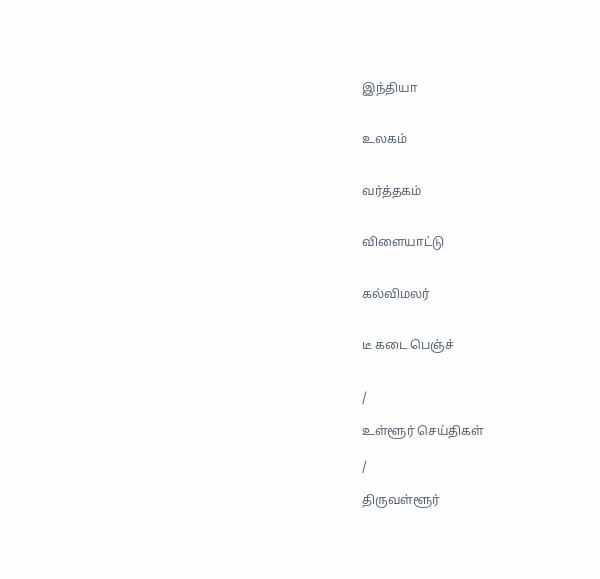இந்தியா


உலகம்


வர்த்தகம்


விளையாட்டு


கல்விமலர்


டீ கடை பெஞ்ச்


/

உள்ளூர் செய்திகள்

/

திருவள்ளூர்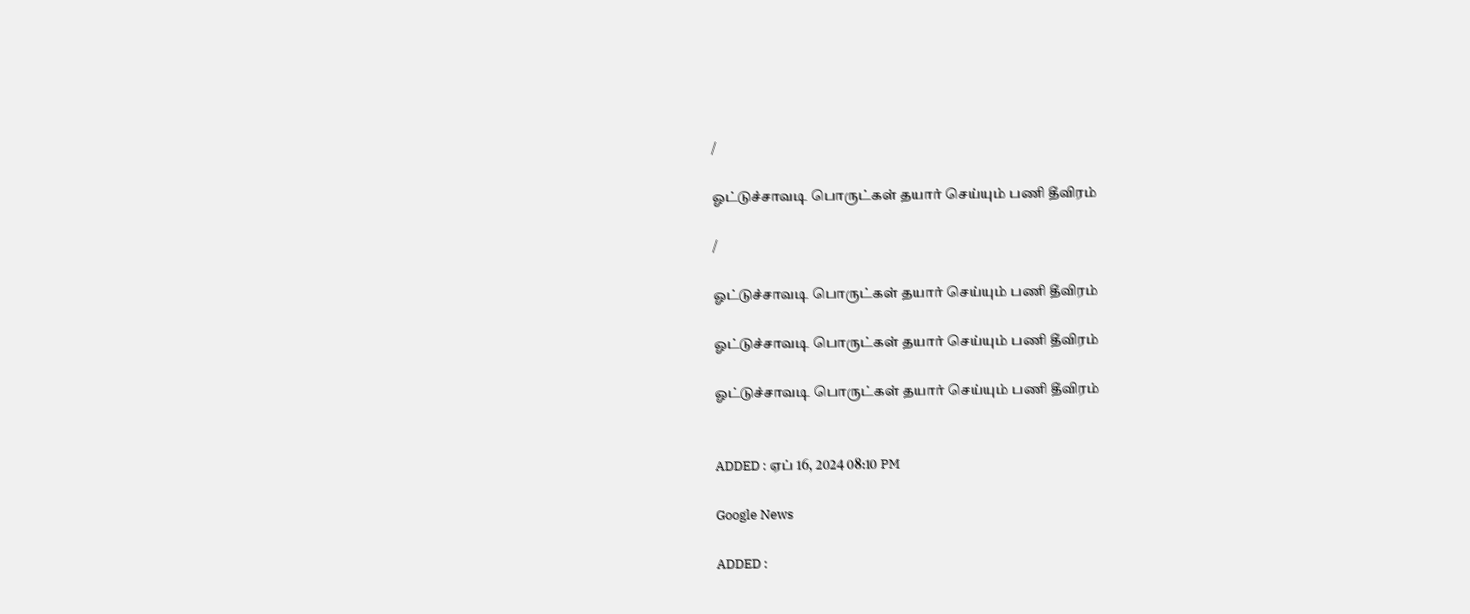/

ஓட்டுச்சாவடி பொருட்கள் தயார் செய்யும் பணி தீவிரம்

/

ஓட்டுச்சாவடி பொருட்கள் தயார் செய்யும் பணி தீவிரம்

ஓட்டுச்சாவடி பொருட்கள் தயார் செய்யும் பணி தீவிரம்

ஓட்டுச்சாவடி பொருட்கள் தயார் செய்யும் பணி தீவிரம்


ADDED : ஏப் 16, 2024 08:10 PM

Google News

ADDED :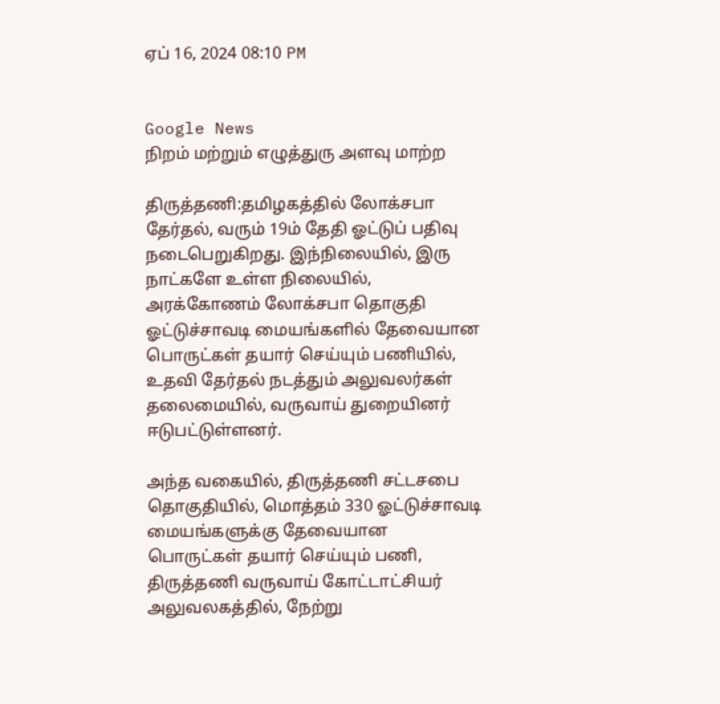ஏப் 16, 2024 08:10 PM


Google News
நிறம் மற்றும் எழுத்துரு அளவு மாற்ற

திருத்தணி:தமிழகத்தில் லோக்சபா தேர்தல், வரும் 19ம் தேதி ஓட்டுப் பதிவு நடைபெறுகிறது. இந்நிலையில், இரு நாட்களே உள்ள நிலையில், அரக்கோணம் லோக்சபா தொகுதி ஓட்டுச்சாவடி மையங்களில் தேவையான பொருட்கள் தயார் செய்யும் பணியில், உதவி தேர்தல் நடத்தும் அலுவலர்கள் தலைமையில், வருவாய் துறையினர் ஈடுபட்டுள்ளனர்.

அந்த வகையில், திருத்தணி சட்டசபை தொகுதியில், மொத்தம் 330 ஓட்டுச்சாவடி மையங்களுக்கு தேவையான பொருட்கள் தயார் செய்யும் பணி, திருத்தணி வருவாய் கோட்டாட்சியர் அலுவலகத்தில், நேற்று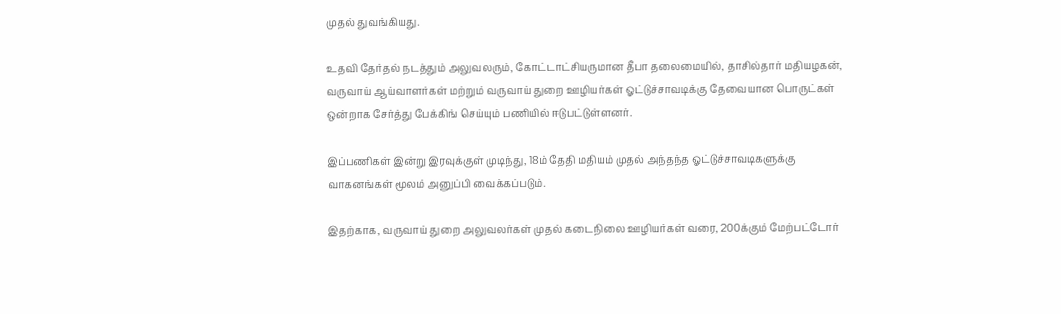முதல் துவங்கியது.

உதவி தேர்தல் நடத்தும் அலுவலரும், கோட்டாட்சியருமான தீபா தலைமையில், தாசில்தார் மதியழகன், வருவாய் ஆய்வாளர்கள் மற்றும் வருவாய் துறை ஊழியர்கள் ஓட்டுச்சாவடிக்கு தேவையான பொருட்கள் ஒன்றாக சேர்த்து பேக்கிங் செய்யும் பணியில் ஈடுபட்டுள்ளனர்.

இப்பணிகள் இன்று இரவுக்குள் முடிந்து, 18ம் தேதி மதியம் முதல் அந்தந்த ஓட்டுச்சாவடிகளுக்கு வாகனங்கள் மூலம் அனுப்பி வைக்கப்படும்.

இதற்காக, வருவாய் துறை அலுவலர்கள் முதல் கடைநிலை ஊழியர்கள் வரை, 200க்கும் மேற்பட்டோர்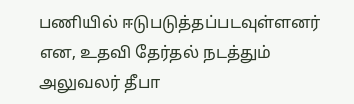பணியில் ஈடுபடுத்தப்படவுள்ளனர் என, உதவி தேர்தல் நடத்தும் அலுவலர் தீபா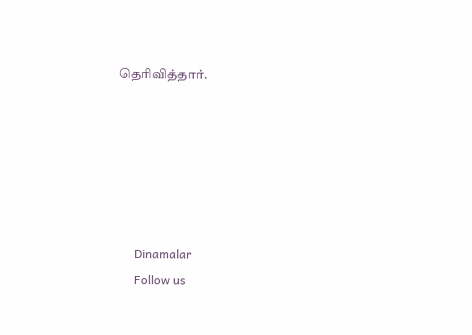தெரிவித்தார்.






      Dinamalar
      Follow us